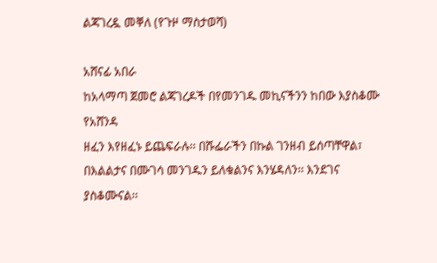ልጃገረዷ መቐለ (የጉዞ ማስታወሻ)

አሸናፊ አበራ
ከአላማጣ ጀመሮ ልጃገረዶች በየመንገዱ መኪናችንን ከበው እያስቆሙ የአሸንዳ
ዘፈን እየዘፈኑ ይጨፍራሉ፡፡ በሹፌራችን በኩል ገንዘብ ይሰጣቸዋል፣ በእልልታና በሙገሳ መንገዱን ይለቁልንና እንሄዳለን፡፡ እንደገና
ያስቆሙናል፡፡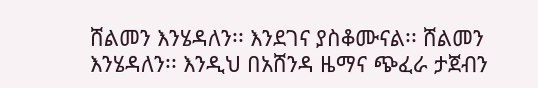ሸልመን እንሄዳለን፡፡ እንደገና ያስቆሙናል፡፡ ሸልመን እንሄዳለን፡፡ እንዲህ በአሸንዳ ዜማና ጭፈራ ታጀብን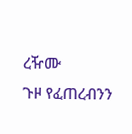ረዥሙ
ጉዞ የፈጠረብንን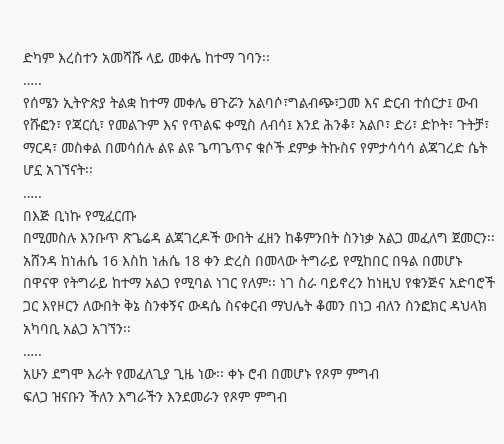ድካም እረስተን አመሻሹ ላይ መቀሌ ከተማ ገባን፡፡
…..
የሰሜን ኢትዮጵያ ትልቋ ከተማ መቀሌ ፀጉሯን አልባሶ፣ግልብጭ፣ጋመ እና ድርብ ተሰርታ፤ ውብ የሹፎን፣ የጃርሲ፣ የመልጉም እና የጥልፍ ቀሚስ ለብሳ፤ እንደ ሕንቆ፣ አልቦ፣ ድሪ፣ ድኮት፣ ጉትቻ፣ ማርዳ፣ መስቀል በመሳሰሉ ልዩ ልዩ ጌጣጌጥና ቁሶች ደምቃ ትኩስና የምታሳሳሳ ልጃገረድ ሴት ሆኗ አገኘናት፡፡
…..
በእጅ ቢነኩ የሚፈርጡ
በሚመስሉ እንቡጥ ጽጌሬዳ ልጃገረዶች ውበት ፈዘን ከቆምንበት ስንነቃ አልጋ መፈለግ ጀመርን፡፡ አሸንዳ ከነሐሴ 16 እስከ ነሐሴ 18 ቀን ድረስ በመላው ትግራይ የሚከበር በዓል በመሆኑ
በዋናዋ የትግራይ ከተማ አልጋ የሚባል ነገር የለም፡፡ ነገ ስራ ባይኖረን ከነዚህ የቁንጅና አድባሮች
ጋር እየዞርን ለውበት ቅኔ ስንቀኝና ውዳሴ ስናቀርብ ማህሌት ቆመን በነጋ ብለን ስንፎክር ዳህላክ አካባቢ አልጋ አገኘን፡፡
…..
አሁን ደግሞ እራት የመፈለጊያ ጊዜ ነው፡፡ ቀኑ ሮብ በመሆኑ የጾም ምግብ
ፍለጋ ዝናቡን ችለን እግራችን እንደመራን የጾም ምግብ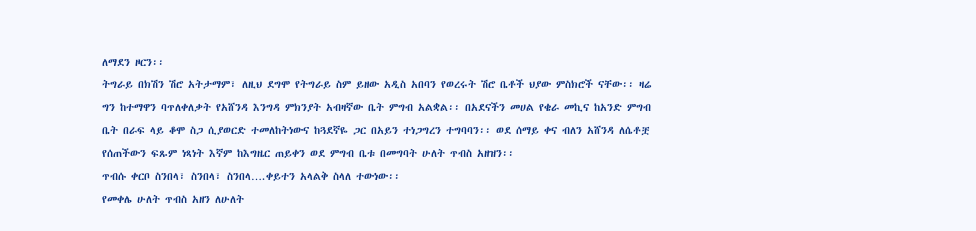ለማደን ዞርን፡፡
ትግራይ በክሽን ሽሮ አትታማም፣ ለዚህ ደግሞ የትግራይ ስም ይዘው አዲስ አበባን የወረሩት ሽሮ ቤቶች ህያው ምስክሮች ናቸው፡፡ ዛሬ
ግን ከተማዋን ባጥለቀለቃት የአሸንዳ እንግዳ ምክንያት አብዛኛው ቤት ምግብ አልቋል፡፡ በአደናችን መሀል የቄራ መኪና ከአንድ ምግብ
ቤት በራፍ ላይ ቆሞ ስጋ ሲያወርድ ተመለከትነውና ከጓደኛዬ ጋር በአይን ተነጋግረን ተግባባን፡፡ ወደ ሰማይ ቀና ብለን አሸንዳ ለሴቶቿ
የሰጠችውን ፍጹም ነጻነት እኛም ከእግዜር ጠይቀን ወደ ምግብ ቤቱ በመግባት ሁለት ጥብስ አዘዝን፡፡
ጥብሱ ቀርቦ ስንበላ፣ ስንበላ፣ ስንበላ….ቀይተን አላልቅ ስላለ ተውነው፡፡
የመቀሌ ሁለት ጥብስ አዘን ለሁለት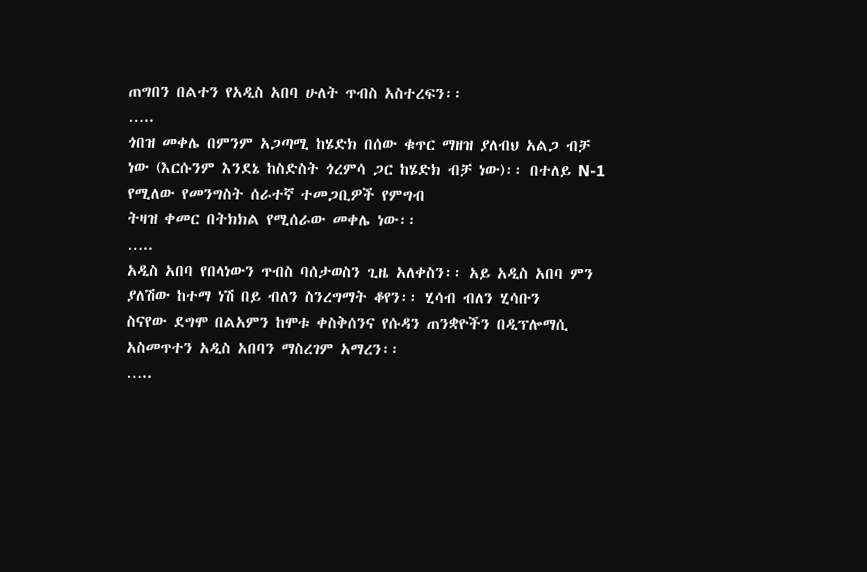ጠግበን በልተን የአዲስ አበባ ሁለት ጥብስ አስተረፍን፡፡
…..
ጎበዝ መቀሌ በምንም አጋጣሚ ከሄድክ በሰው ቁጥር ማዘዝ ያለብህ አልጋ ብቻ
ነው (እርሱንም እንደኔ ከስድስት ጎረምሳ ጋር ከሄድክ ብቻ ነው)፡፡ በተለይ N-1 የሚለው የመንግስት ሰራተኛ ተመጋቢዎች የምግብ
ትዛዝ ቀመር በትክክል የሚሰራው መቀሌ ነው፡፡
…..
አዲስ አበባ የበላነውን ጥብስ ባሰታወስን ጊዜ አለቀስን፡፡ አይ አዲስ አበባ ምን ያለሽው ከተማ ነሽ በይ ብለን ስንረግማት ቆየን፡፡ ሂሳብ ብለን ሂሳቡን
ስናየው ደግሞ በልአምን ከሞቱ ቀስቅሰንና የሱዳን ጠንቋዮችን በዲፕሎማሲ አስመጥተን አዲስ አበባን ማስረገም አማረን፡፡
…..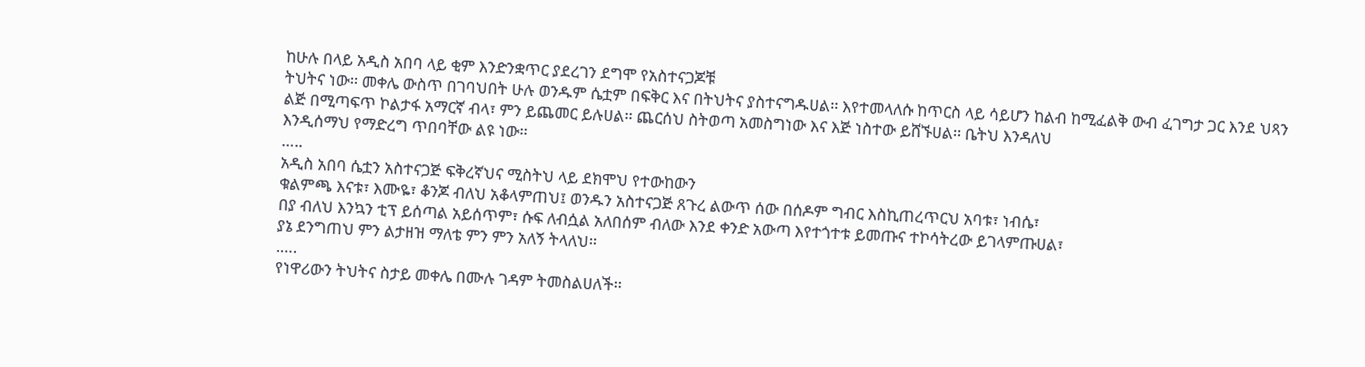ከሁሉ በላይ አዲስ አበባ ላይ ቂም እንድንቋጥር ያደረገን ደግሞ የአስተናጋጆቹ
ትህትና ነው፡፡ መቀሌ ውስጥ በገባህበት ሁሉ ወንዱም ሴቷም በፍቅር እና በትህትና ያስተናግዱሀል፡፡ እየተመላለሱ ከጥርስ ላይ ሳይሆን ከልብ ከሚፈልቅ ውብ ፈገግታ ጋር እንደ ህጻን
ልጅ በሚጣፍጥ ኮልታፋ አማርኛ ብላ፣ ምን ይጨመር ይሉሀል፡፡ ጨርሰህ ስትወጣ አመስግነው እና እጅ ነስተው ይሸኙሀል፡፡ ቤትህ እንዳለህ
እንዲሰማህ የማድረግ ጥበባቸው ልዩ ነው፡፡
…..
አዲስ አበባ ሴቷን አስተናጋጅ ፍቅረኛህና ሚስትህ ላይ ደክሞህ የተውከውን
ቁልምጫ እናቱ፣ እሙዬ፣ ቆንጆ ብለህ አቆላምጠህ፤ ወንዱን አስተናጋጅ ጸጉረ ልውጥ ሰው በሰዶም ግብር እስኪጠረጥርህ አባቱ፣ ነብሴ፣
በያ ብለህ እንኳን ቲፕ ይሰጣል አይሰጥም፣ ሱፍ ለብሷል አለበሰም ብለው እንደ ቀንድ አውጣ እየተጎተቱ ይመጡና ተኮሳትረው ይገላምጡሀል፣
ያኔ ደንግጠህ ምን ልታዘዝ ማለቴ ምን ምን አለኝ ትላለህ፡፡
.….
የነዋሪውን ትህትና ስታይ መቀሌ በሙሉ ገዳም ትመስልሀለች፡፡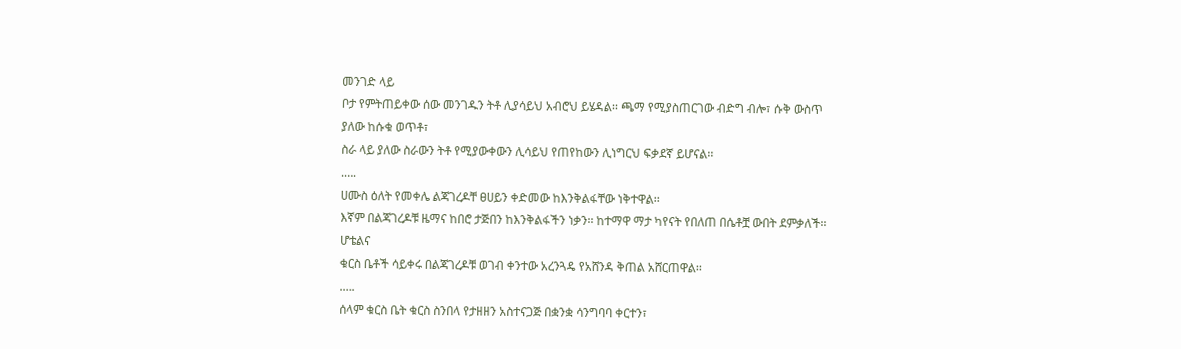መንገድ ላይ
ቦታ የምትጠይቀው ሰው መንገዱን ትቶ ሊያሳይህ አብሮህ ይሄዳል፡፡ ጫማ የሚያስጠርገው ብድግ ብሎ፣ ሱቅ ውስጥ ያለው ከሱቁ ወጥቶ፣
ስራ ላይ ያለው ስራውን ትቶ የሚያውቀውን ሊሳይህ የጠየከውን ሊነግርህ ፍቃደኛ ይሆናል፡፡
.….
ሀሙስ ዕለት የመቀሌ ልጃገረዶቸ ፀሀይን ቀድመው ከእንቅልፋቸው ነቅተዋል፡፡
እኛም በልጃገረዶቹ ዜማና ከበሮ ታጅበን ከእንቅልፋችን ነቃን፡፡ ከተማዋ ማታ ካየናት የበለጠ በሴቶቿ ውበት ደምቃለች፡፡ ሆቴልና
ቁርስ ቤቶች ሳይቀሩ በልጃገረዶቹ ወገብ ቀንተው አረንጓዴ የአሸንዳ ቅጠል አሸርጠዋል፡፡
.….
ሰላም ቁርስ ቤት ቁርስ ስንበላ የታዘዘን አስተናጋጅ በቋንቋ ሳንግባባ ቀርተን፣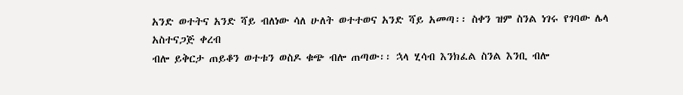አንድ ወተትና አንድ ሻይ ብለነው ሳለ ሁለት ወተተወና አንድ ሻይ አመጣ፡፡ ስቀን ዝም ስንል ነገሩ የገባው ሌላ አስተናጋጅ ቀረብ
ብሎ ይቅርታ ጠይቆን ወተቱን ወስዶ ቁጭ ብሎ ጠጣው፡፡ ኋላ ሂሳብ እንክፈል ስንል እንቢ ብሎ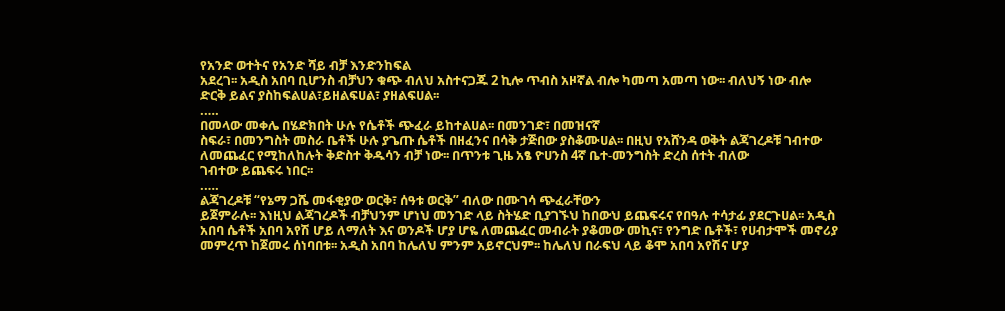የአንድ ወተትና የአንድ ሻይ ብቻ እንድንከፍል
አደረገ፡፡ አዲስ አበባ ቢሆንስ ብቻህን ቁጭ ብለህ አስተናጋጁ 2 ኪሎ ጥብስ አዞኛል ብሎ ካመጣ አመጣ ነው፡፡ ብለህኝ ነው ብሎ
ድርቅ ይልና ያስከፍልሀል፣ይዘልፍሀል፣ ያዘልፍሀል፡፡
.….
በመላው መቀሌ በሄድክበት ሁሉ የሴቶች ጭፈራ ይከተልሀል፡፡ በመንገድ፣ በመዝናኛ
ስፍራ፣ በመንግስት መስራ ቤቶች ሁሉ ያጌጡ ሴቶች በዘፈንና በሳቅ ታጅበው ያስቆሙሀል፡፡ በዚህ የአሸንዳ ወቅት ልጃገረዶቹ ገብተው
ለመጨፈር የሚከለከሉት ቅድስተ ቅዱሳን ብቻ ነው፡፡ በጥንቱ ጊዜ አፄ ዮሀንስ 4ኛ ቤተ-መንግስት ድረስ ሰተት ብለው
ገብተው ይጨፍሩ ነበር፡፡
.….
ልጃገረዶቹ “የኔማ ጋሼ መፋቂያው ወርቅ፣ ሰዓቱ ወርቅ” ብለው በሙገሳ ጭፈራቸውን
ይጀምራሉ፡፡ እነዚህ ልጃገረዶች ብቻህንም ሆነህ መንገድ ላይ ስትሄድ ቢያገኙህ ከበውህ ይጨፍሩና የበዓሉ ተሳታፊ ያደርጉሀል፡፡ አዲስ
አበባ ሴቶች አበባ አየሽ ሆይ ለማለት እና ወንዶች ሆያ ሆዬ ለመጨፈር መብራት ያቆመው መኪና፣ የንግድ ቤቶች፣ የሀብታሞች መኖሪያ
መምረጥ ከጀመሩ ሰነባበቱ፡፡ አዲስ አበባ ከሌለህ ምንም አይኖርህም፡፡ ከሌለህ በራፍህ ላይ ቆሞ አበባ አየሽና ሆያ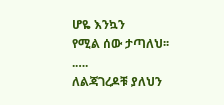ሆዬ እንኳን
የሚል ሰው ታጣለህ፡፡
.….
ለልጃገረዶቹ ያለህን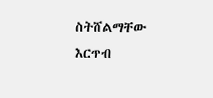ስትሸልማቸው እርጥብ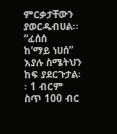ምርቃታቸውን ያወርዱብሀል፡፡ “ፈሰሰ
ከ’ማይ ነሀሰ” እያሉ ስሜትህን ከፍ ያደርጉታል፡፡ 1 ብርም ስጥ 100 ብር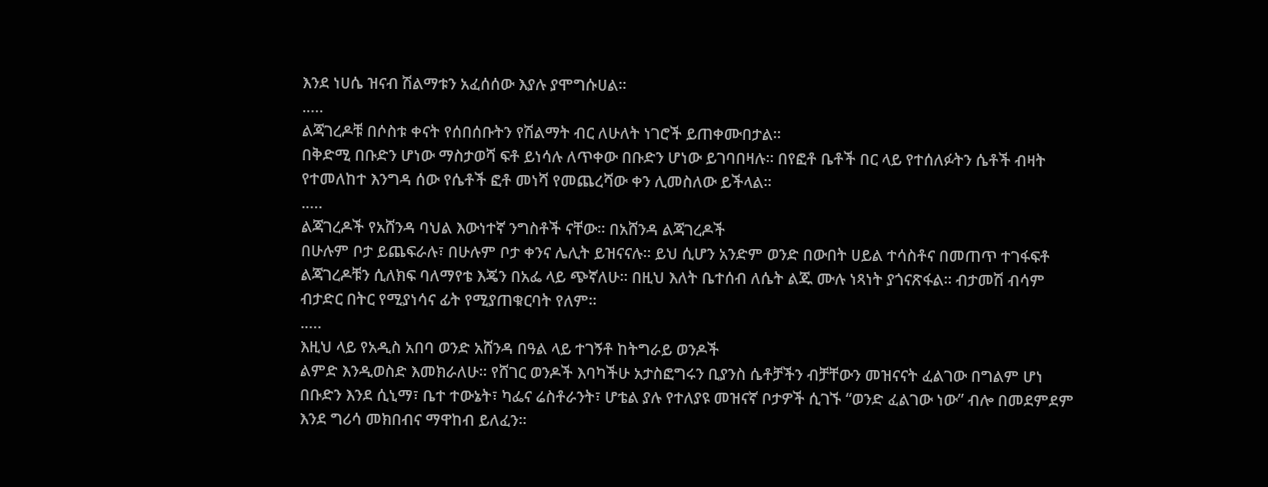እንደ ነሀሴ ዝናብ ሽልማቱን አፈሰሰው እያሉ ያሞግሱሀል፡፡
.….
ልጃገረዶቹ በሶስቱ ቀናት የሰበሰቡትን የሽልማት ብር ለሁለት ነገሮች ይጠቀሙበታል፡፡
በቅድሚ በቡድን ሆነው ማስታወሻ ፍቶ ይነሳሉ ለጥቀው በቡድን ሆነው ይገባበዛሉ፡፡ በየፎቶ ቤቶች በር ላይ የተሰለፉትን ሴቶች ብዛት
የተመለከተ እንግዳ ሰው የሴቶች ፎቶ መነሻ የመጨረሻው ቀን ሊመስለው ይችላል፡፡
.….
ልጃገረዶች የአሸንዳ ባህል እውነተኛ ንግስቶች ናቸው፡፡ በአሸንዳ ልጃገረዶች
በሁሉም ቦታ ይጨፍራሉ፣ በሁሉም ቦታ ቀንና ሌሊት ይዝናናሉ፡፡ ይህ ሲሆን አንድም ወንድ በውበት ሀይል ተሳስቶና በመጠጥ ተገፋፍቶ
ልጃገረዶቹን ሲለክፍ ባለማየቴ እጄን በአፌ ላይ ጭኛለሁ፡፡ በዚህ እለት ቤተሰብ ለሴት ልጁ ሙሉ ነጻነት ያጎናጽፋል፡፡ ብታመሽ ብሳም
ብታድር በትር የሚያነሳና ፊት የሚያጠቁርባት የለም፡፡
.….
እዚህ ላይ የአዲስ አበባ ወንድ አሸንዳ በዓል ላይ ተገኝቶ ከትግራይ ወንዶች
ልምድ እንዲወስድ እመክራለሁ፡፡ የሸገር ወንዶች እባካችሁ አታስፎግሩን ቢያንስ ሴቶቻችን ብቻቸውን መዝናናት ፈልገው በግልም ሆነ
በቡድን እንደ ሲኒማ፣ ቤተ ተውኔት፣ ካፌና ሬስቶራንት፣ ሆቴል ያሉ የተለያዩ መዝናኛ ቦታዎች ሲገኙ “ወንድ ፈልገው ነው” ብሎ በመደምደም
እንደ ግሪሳ መክበብና ማዋከብ ይለፈን፡፡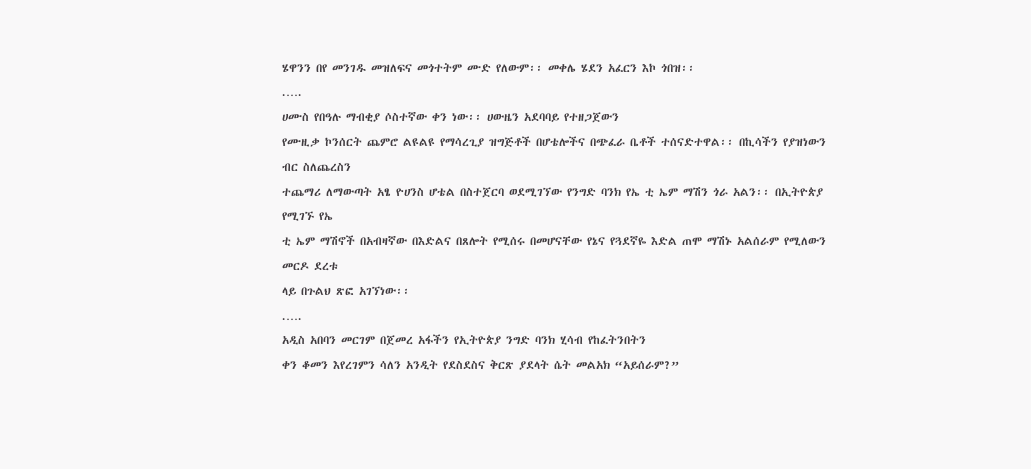ሄዋንን በየ መንገዱ መዝለፍና መጎተትም ሙድ የለውም፡፡ መቀሌ ሄደን አፈርን እኮ ጎበዝ፡፡
.….
ሀሙስ የበዓሉ ማብቂያ ሶስተኛው ቀን ነው፡፡ ሀውዜን አደባባይ የተዘጋጀውን
የሙዚቃ ኮንሰርት ጨምሮ ልዩልዩ የማሳረጊያ ዝግጅቶች በሆቴሎችና በጭፈራ ቤቶች ተሰናድተዋል፡፡ በኪሳችን የያዝነውን ብር ስለጨረስን
ተጨማሪ ለማውጣት አፄ ዮሀንስ ሆቴል በስተጀርባ ወደሚገኘው የንግድ ባንክ የኤ ቲ ኤም ማሽን ጎራ አልን፡፡ በኢትዮጵያ የሚገኙ የኤ
ቲ ኤም ማሽኖች በአብዛኛው በእድልና በጸሎት የሚሰሩ በመሆናቸው የኔና የጓደኛዬ እድል ጠሞ ማሽኑ አልሰራም የሚለውን መርዶ ደረቱ
ላይ በጉልህ ጽፎ አገኘነው፡፡
.….
አዲስ አበባን መርገም በጀመረ አፋችን የኢትዮጵያ ንግድ ባንክ ሂሳብ የከፈትንበትን
ቀን ቆመን እየረገምን ሳለን አንዲት የደስደስና ቅርጽ ያደላት ሴት መልአክ “አይሰራም?”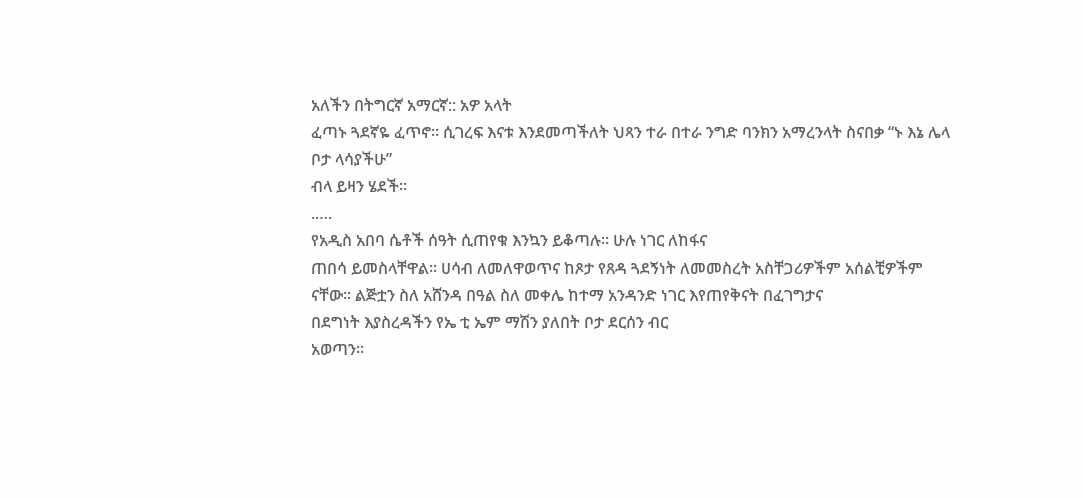አለችን በትግርኛ አማርኛ:: አዎ አላት
ፈጣኑ ጓደኛዬ ፈጥኖ፡፡ ሲገረፍ እናቱ እንደመጣችለት ህጻን ተራ በተራ ንግድ ባንክን አማረንላት ስናበቃ “ኑ እኔ ሌላ ቦታ ላሳያችሁ”
ብላ ይዛን ሄደች፡፡
.….
የአዲስ አበባ ሴቶች ሰዓት ሲጠየቁ እንኳን ይቆጣሉ፡፡ ሁሉ ነገር ለከፋና
ጠበሳ ይመስላቸዋል፡፡ ሀሳብ ለመለዋወጥና ከጾታ የጸዳ ጓደኝነት ለመመስረት አስቸጋሪዎችም አሰልቺዎችም ናቸው፡፡ ልጅቷን ስለ አሸንዳ በዓል ስለ መቀሌ ከተማ አንዳንድ ነገር እየጠየቅናት በፈገግታና
በደግነት እያስረዳችን የኤ ቲ ኤም ማሽን ያለበት ቦታ ደርሰን ብር
አወጣን፡፡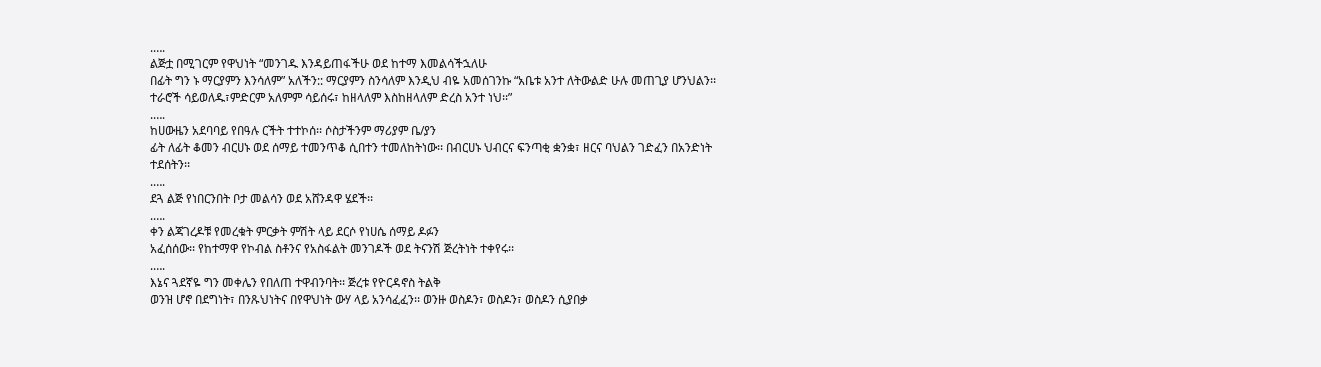.….
ልጅቷ በሚገርም የዋህነት “መንገዱ እንዳይጠፋችሁ ወደ ከተማ እመልሳችኋለሁ
በፊት ግን ኑ ማርያምን እንሳለም” አለችን:: ማርያምን ስንሳለም እንዲህ ብዬ አመሰገንኩ “አቤቱ አንተ ለትውልድ ሁሉ መጠጊያ ሆንህልን፡፡
ተራሮች ሳይወለዱ፣ምድርም አለምም ሳይሰሩ፣ ከዘላለም እስከዘላለም ድረስ አንተ ነህ፡፡”
.….
ከሀውዜን አደባባይ የበዓሉ ርችት ተተኮሰ፡፡ ሶስታችንም ማሪያም ቤ/ያን
ፊት ለፊት ቆመን ብርሀኑ ወደ ሰማይ ተመንጥቆ ሲበተን ተመለከትነው፡፡ በብርሀኑ ህብርና ፍንጣቂ ቋንቋ፣ ዘርና ባህልን ገድፈን በአንድነት
ተደሰትን፡፡
.….
ደጓ ልጅ የነበርንበት ቦታ መልሳን ወደ አሸንዳዋ ሄደች፡፡
.….
ቀን ልጃገረዶቹ የመረቁት ምርቃት ምሽት ላይ ደርሶ የነሀሴ ሰማይ ዶፉን
አፈሰሰው፡፡ የከተማዋ የኮብል ስቶንና የአስፋልት መንገዶች ወደ ትናንሽ ጅረትነት ተቀየሩ፡፡
.….
እኔና ጓደኛዬ ግን መቀሌን የበለጠ ተዋብንባት፡፡ ጅረቱ የዮርዳኖስ ትልቅ
ወንዝ ሆኖ በደግነት፣ በንጹህነትና በየዋህነት ውሃ ላይ አንሳፈፈን፡፡ ወንዙ ወስዶን፣ ወስዶን፣ ወስዶን ሲያበቃ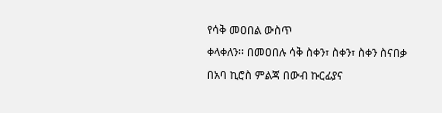የሳቅ መዐበል ውስጥ
ቀላቀለን፡፡ በመዐበሉ ሳቅ ስቀን፣ ስቀን፣ ስቀን ስናበቃ በአባ ኪሮስ ምልጃ በውብ ኩርፊያና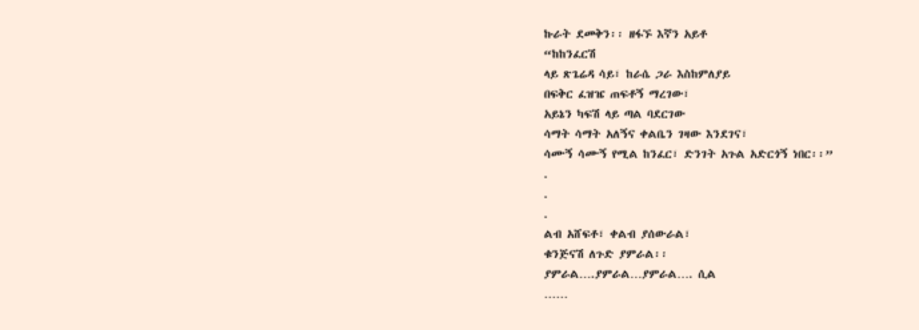ኩራት ደመቅን፡፡ ዘፋኙ እኛን አይቶ
“ከከንፈርሽ
ላይ ጽጌሬዳ ሳይ፣ ከራሴ ጋራ እስከምለያይ
በፍቅር ፈዝዤ ጠፍቶኝ ማረገው፣
አይኔን ካፍሽ ላይ ጣል ባደርገው
ሳማት ሳማት አለኝና ቀልቤን ገዛው እንደገና፣
ሳሙኝ ሳሙኝ የሚል ከንፈር፣ ድንገት አጉል አድርጎኝ ነበር፡፡”
.
.
.
ልብ አሸፍቶ፣ ቀልብ ያሰውራል፣
ቁንጅናሽ ለጉድ ያምራል፡፡
ያምራል….ያምራል…ያምራል…. ሲል
……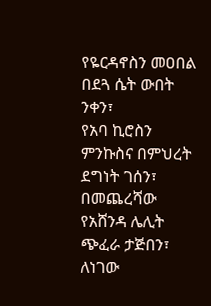የዬርዳኖስን መዐበል በደጓ ሴት ውበት ንቀን፣
የአባ ኪሮስን ምንኩስና በምህረት ደግነት ገሰን፣
በመጨረሻው የአሸንዳ ሌሊት ጭፈራ ታጅበን፣
ለነገው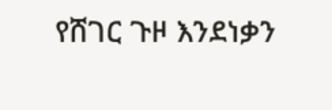የሸገር ጉዞ እንደነቃን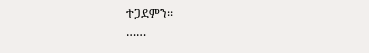ተጋደምን፡፡
……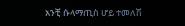አንቺ ሱላማጢስ ሆይ ተመለሽ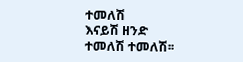ተመለሽ
እናይሽ ዘንድ ተመለሽ ተመለሽ፡፡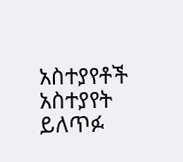አስተያየቶች
አስተያየት ይለጥፉ